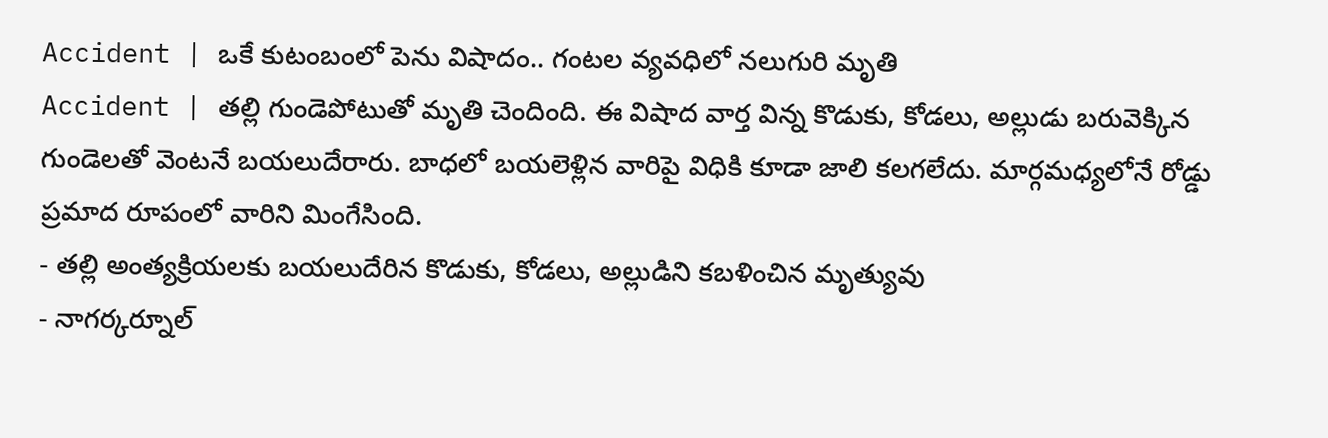Accident | ఒకే కుటంబంలో పెను విషాదం.. గంటల వ్యవధిలో నలుగురి మృతి
Accident | తల్లి గుండెపోటుతో మృతి చెందింది. ఈ విషాద వార్త విన్న కొడుకు, కోడలు, అల్లుడు బరువెక్కిన గుండెలతో వెంటనే బయలుదేరారు. బాధలో బయలెళ్లిన వారిపై విధికి కూడా జాలి కలగలేదు. మార్గమధ్యలోనే రోడ్డు ప్రమాద రూపంలో వారిని మింగేసింది.
- తల్లి అంత్యక్రియలకు బయలుదేరిన కొడుకు, కోడలు, అల్లుడిని కబళించిన మృత్యువు
- నాగర్కర్నూల్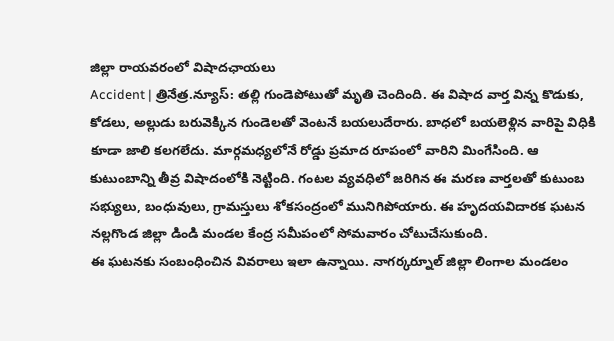జిల్లా రాయవరంలో విషాదఛాయలు
Accident | త్రినేత్ర.న్యూస్: తల్లి గుండెపోటుతో మృతి చెందింది. ఈ విషాద వార్త విన్న కొడుకు, కోడలు, అల్లుడు బరువెక్కిన గుండెలతో వెంటనే బయలుదేరారు. బాధలో బయలెళ్లిన వారిపై విధికి కూడా జాలి కలగలేదు. మార్గమధ్యలోనే రోడ్డు ప్రమాద రూపంలో వారిని మింగేసింది. ఆ కుటుంబాన్ని తీవ్ర విషాదంలోకి నెట్టింది. గంటల వ్యవధిలో జరిగిన ఈ మరణ వార్తలతో కుటుంబ సభ్యులు, బంధువులు, గ్రామస్తులు శోకసంద్రంలో మునిగిపోయారు. ఈ హృదయవిదారక ఘటన నల్లగొండ జిల్లా డిండి మండల కేంద్ర సమీపంలో సోమవారం చోటుచేసుకుంది.
ఈ ఘటనకు సంబంధించిన వివరాలు ఇలా ఉన్నాయి. నాగర్కర్నూల్ జిల్లా లింగాల మండలం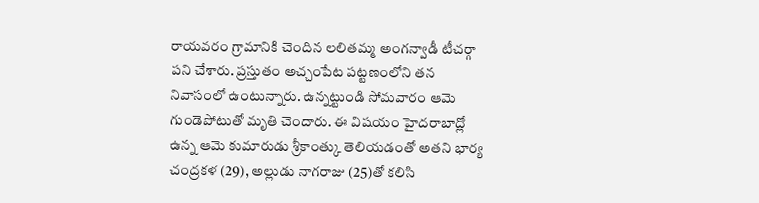రాయవరం గ్రామానికి చెందిన లలితమ్మ అంగన్వాడీ టీచర్గా పని చేశారు. ప్రస్తుతం అచ్చంపేట పట్టణంలోని తన నివాసంలో ఉంటున్నారు. ఉన్నట్టుండి సోమవారం ఆమె గుండెపోటుతో మృతి చెందారు. ఈ విషయం హైదరాబాద్లో ఉన్న ఆమె కుమారుడు శ్రీకాంత్కు తెలియడంతో అతని భార్య చంద్రకళ (29), అల్లుడు నాగరాజు (25)తో కలిసి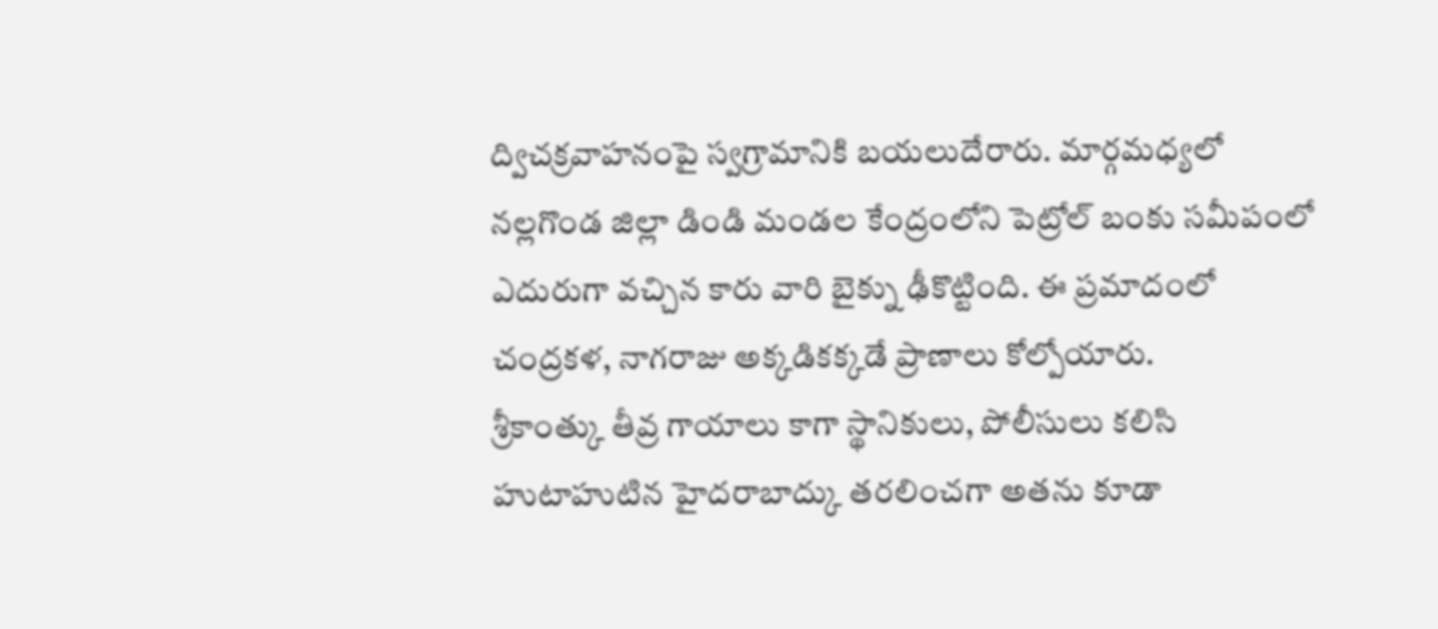ద్విచక్రవాహనంపై స్వగ్రామానికి బయలుదేరారు. మార్గమధ్యలో నల్లగొండ జిల్లా డిండి మండల కేంద్రంలోని పెట్రోల్ బంకు సమీపంలో ఎదురుగా వచ్చిన కారు వారి బైక్ను ఢీకొట్టింది. ఈ ప్రమాదంలో చంద్రకళ, నాగరాజు అక్కడికక్కడే ప్రాణాలు కోల్పోయారు.
శ్రీకాంత్కు తీవ్ర గాయాలు కాగా స్థానికులు, పోలీసులు కలిసి హుటాహుటిన హైదరాబాద్కు తరలించగా అతను కూడా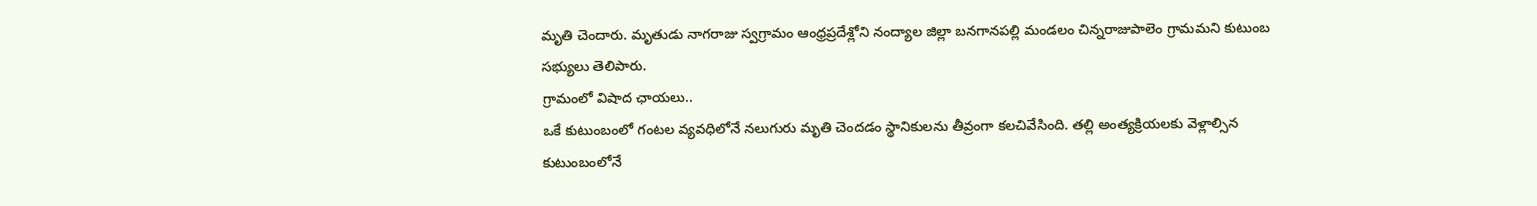మృతి చెందారు. మృతుడు నాగరాజు స్వగ్రామం ఆంధ్రప్రదేశ్లోని నంద్యాల జిల్లా బనగానపల్లి మండలం చిన్నరాజుపాలెం గ్రామమని కుటుంబ సభ్యులు తెలిపారు.
గ్రామంలో విషాద ఛాయలు..
ఒకే కుటుంబంలో గంటల వ్యవధిలోనే నలుగురు మృతి చెందడం స్థానికులను తీవ్రంగా కలచివేసింది. తల్లి అంత్యక్రియలకు వెళ్లాల్సిన కుటుంబంలోనే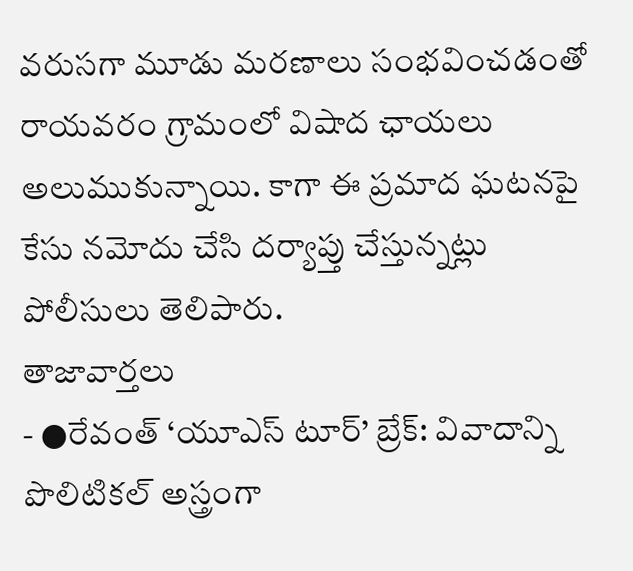వరుసగా మూడు మరణాలు సంభవించడంతో రాయవరం గ్రామంలో విషాద ఛాయలు అలుముకున్నాయి. కాగా ఈ ప్రమాద ఘటనపై కేసు నమోదు చేసి దర్యాప్తు చేస్తున్నట్లు పోలీసులు తెలిపారు.
తాజావార్తలు
- ●రేవంత్ ‘యూఎస్ టూర్’ బ్రేక్: వివాదాన్ని పొలిటికల్ అస్త్రంగా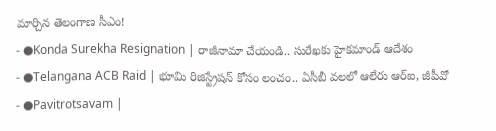మార్చిన తెలంగాణ సీఎం!
- ●Konda Surekha Resignation | రాజీనామా చేయండి.. సురేఖకు హైకమాండ్ ఆదేశం
- ●Telangana ACB Raid | భూమి రిజిస్ట్రేషన్ కోసం లంచం.. ఏసీబీ వలలో ఆలేరు ఆర్ఐ, జీపీవో
- ●Pavitrotsavam |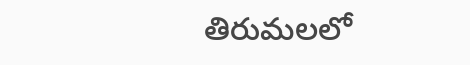తిరుమలలో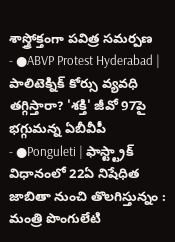శాస్త్రోక్తంగా పవిత్ర సమర్పణ
- ●ABVP Protest Hyderabad | పాలిటెక్నిక్ కోర్సు వ్యవధి తగ్గిస్తారా? 'శక్తి' జీవో 97పై భగ్గుమన్న ఏబీవీపీ
- ●Ponguleti | ఫాస్ట్ట్రాక్ విధానంలో 22ఏ నిషేధిత జాబితా నుంచి తొలగిస్తున్నం : మంత్రి పొంగులేటి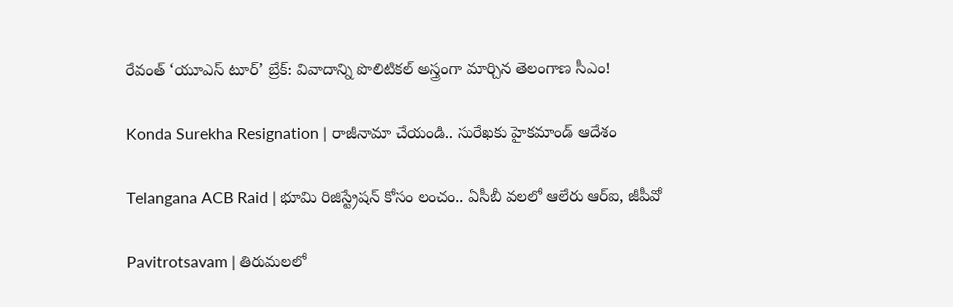రేవంత్ ‘యూఎస్ టూర్’ బ్రేక్: వివాదాన్ని పొలిటికల్ అస్త్రంగా మార్చిన తెలంగాణ సీఎం!

Konda Surekha Resignation | రాజీనామా చేయండి.. సురేఖకు హైకమాండ్ ఆదేశం

Telangana ACB Raid | భూమి రిజిస్ట్రేషన్ కోసం లంచం.. ఏసీబీ వలలో ఆలేరు ఆర్ఐ, జీపీవో

Pavitrotsavam | తిరుమలలో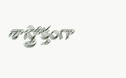శాస్త్రోక్తంగా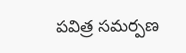పవిత్ర సమర్పణ